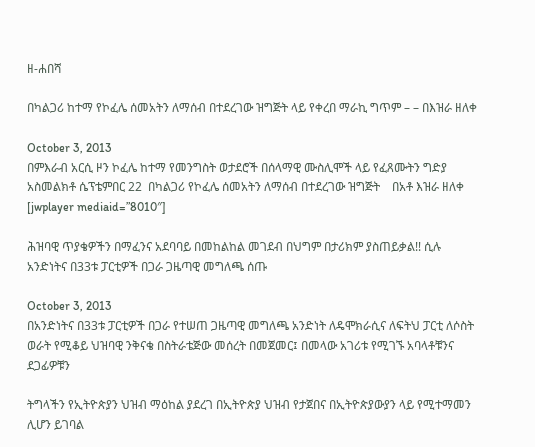ዘ-ሐበሻ

በካልጋሪ ከተማ የኮፈሌ ሰመአትን ለማሰብ በተደረገው ዝግጅት ላይ የቀረበ ማራኪ ግጥም – – በእዝራ ዘለቀ

October 3, 2013
በምእራብ አርሲ ዞን ኮፈሌ ከተማ የመንግስት ወታደሮች በሰላማዊ ሙስሊሞች ላይ የፈጸሙትን ግድያ አስመልክቶ ሴፕቴምበር 22  በካልጋሪ የኮፈሌ ሰመአትን ለማሰብ በተደረገው ዝግጅት    በአቶ እዝራ ዘለቀ     [jwplayer mediaid=”8010″]

ሕዝባዊ ጥያቄዎችን በማፈንና አደባባይ በመከልከል መገደብ በህግም በታሪክም ያስጠይቃል!! ሲሉ አንድነትና በ33ቱ ፓርቲዎች በጋራ ጋዜጣዊ መግለጫ ሰጡ

October 3, 2013
በአንድነትና በ33ቱ ፓርቲዎች በጋራ የተሠጠ ጋዜጣዊ መግለጫ አንድነት ለዴሞክራሲና ለፍትህ ፓርቲ ለሶስት ወራት የሚቆይ ህዝባዊ ንቅናቄ በስትራቴጅው መሰረት በመጀመር፤ በመላው አገሪቱ የሚገኙ አባላቶቹንና ደጋፊዎቹን

ትግላችን የኢትዮጵያን ህዝብ ማዕከል ያደረገ በኢትዮጵያ ህዝብ የታጀበና በኢትዮጵያውያን ላይ የሚተማመን ሊሆን ይገባል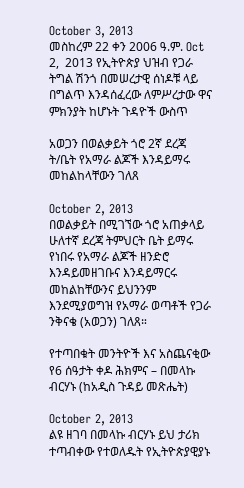October 3, 2013
መስከረም 22 ቀን 2006 ዓ.ም. Oct 2,  2013 የኢትዮጵያ ህዝብ የጋራ ትግል ሽንጎ በመሠረታዊ ሰነዶቹ ላይ በግልጥ እንዳሰፈረው ለምሥረታው ዋና ምክንያት ከሆኑት ጉዳዮች ውስጥ

አወጋን በወልቃይት ጎሮ 2ኛ ደረጃ ት/ቤት የአማራ ልጆች እንዳይማሩ መከልከላቸውን ገለጸ

October 2, 2013
በወልቃይት በሚገኘው ጎሮ አጠቃላይ ሁለተኛ ደረጃ ትምህርት ቤት ይማሩ የነበሩ የአማራ ልጆች ዘንድሮ እንዳይመዘገቡና እንዳይማርሩ መከልከቸውንና ይህንንም እንደሚያወግዝ የአማራ ወጣቶች የጋራ ንቅናቄ (አወጋን) ገለጸ።

የተጣበቁት መንትዮች እና አስጨናቂው የ6 ሰዓታት ቀዶ ሕክምና – በመላኩ ብርሃኑ (ከአዲስ ጉዳይ መጽሔት)

October 2, 2013
ልዩ ዘገባ በመላኩ ብርሃኑ ይህ ታሪክ ተጣብቀው የተወለዱት የኢትዮጵያዊያኑ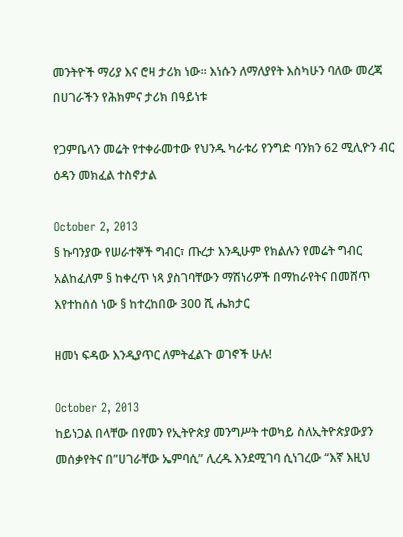መንትዮች ማሪያ እና ሮዛ ታሪክ ነው። እነሱን ለማለያየት እስካሁን ባለው መረጃ በሀገራችን የሕክምና ታሪክ በዓይነቱ

የጋምቤላን መሬት የተቀራመተው የህንዱ ካራቱሪ የንግድ ባንክን 62 ሚሊዮን ብር ዕዳን መክፈል ተስኖታል

October 2, 2013
§ ኩባንያው የሠራተኞች ግብር፣ ጡረታ እንዲሁም የክልሉን የመሬት ግብር አልከፈለም § ከቀረጥ ነጻ ያስገባቸውን ማሽነሪዎች በማከራየትና በመሸጥ እየተከሰሰ ነው § ከተረከበው 300 ሺ ሔክታር

ዘመነ ፍዳው እንዲያጥር ለምትፈልጉ ወገኖች ሁሉ!

October 2, 2013
ከይነጋል በላቸው በየመን የኢትዮጵያ መንግሥት ተወካይ ስለኢትዮጵያውያን መሰቃየትና በ”ሀገራቸው ኤምባሲ” ሊረዱ እንደሚገባ ሲነገረው “እኛ እዚህ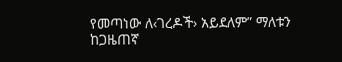የመጣነው ለ‹ገረዶች› አይደለም” ማለቱን ከጋዜጠኛ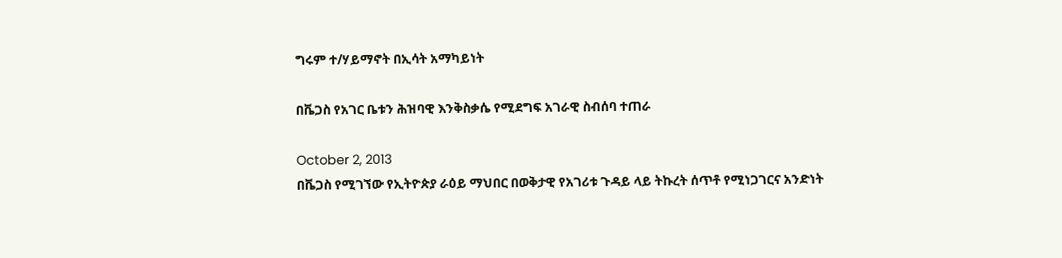ግሩም ተ/ሃይማኖት በኢሳት አማካይነት

በቬጋስ የአገር ቤቱን ሕዝባዊ እንቅስቃሴ የሚደግፍ አገራዊ ስብሰባ ተጠራ

October 2, 2013
በቬጋስ የሚገኘው የኢትዮጵያ ራዕይ ማህበር በወቅታዊ የአገሪቱ ጉዳይ ላይ ትኩረት ሰጥቶ የሚነጋገርና አንድነት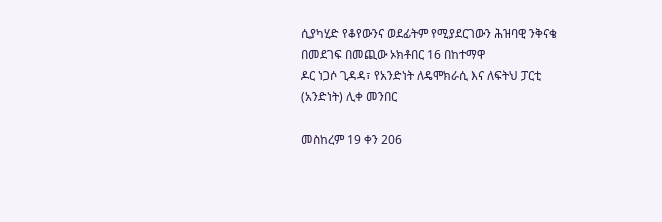ሲያካሂድ የቆየውንና ወደፊትም የሚያደርገውን ሕዝባዊ ንቅናቄ በመደገፍ በመጪው ኦክቶበር 16 በከተማዋ
ዶር ነጋሶ ጊዳዳ፣ የአንድነት ለዴሞክራሲ እና ለፍትህ ፓርቲ (አንድነት) ሊቀ መንበር

መስከረም 19 ቀን 206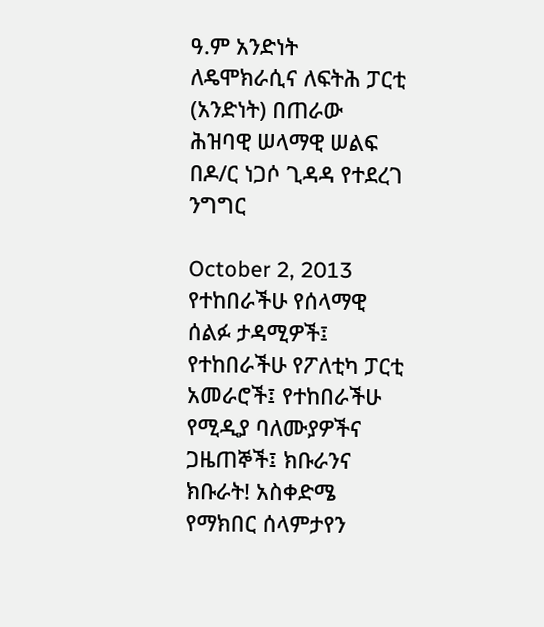ዓ.ም አንድነት ለዴሞክራሲና ለፍትሕ ፓርቲ (አንድነት) በጠራው ሕዝባዊ ሠላማዊ ሠልፍ በዶ/ር ነጋሶ ጊዳዳ የተደረገ ንግግር

October 2, 2013
የተከበራችሁ የሰላማዊ ሰልፉ ታዳሚዎች፤ የተከበራችሁ የፖለቲካ ፓርቲ አመራሮች፤ የተከበራችሁ የሚዲያ ባለሙያዎችና ጋዜጠኞች፤ ክቡራንና ክቡራት! አስቀድሜ የማክበር ሰላምታየን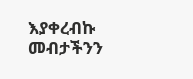እያቀረብኩ መብታችንን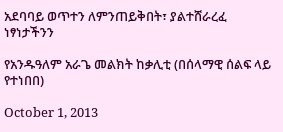አደባባይ ወጥተን ለምንጠይቅበት፣ ያልተሸራረፈ ነፃነታችንን

የአንዱዓለም አራጌ መልክት ከቃሊቲ (በሰላማዊ ሰልፍ ላይ የተነበበ)

October 1, 2013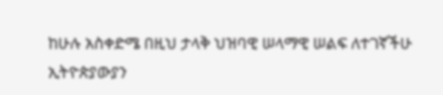ከሁሉ አስቀድሜ በዚህ ታላቅ ህዝባዊ ሠላማዊ ሠልፍ ለተገኛችሁ ኢትዮጵያውያን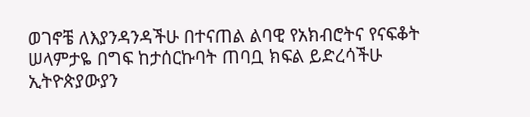ወገኖቼ ለእያንዳንዳችሁ በተናጠል ልባዊ የአክብሮትና የናፍቆት ሠላምታዬ በግፍ ከታሰርኩባት ጠባቧ ክፍል ይድረሳችሁ ኢትዮጵያውያን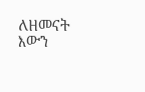ለዘመናት እውን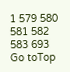1 579 580 581 582 583 693
Go toTop